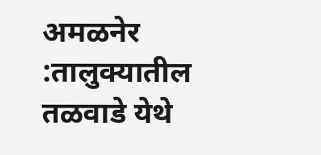अमळनेर :तालुक्यातील तळवाडे येथे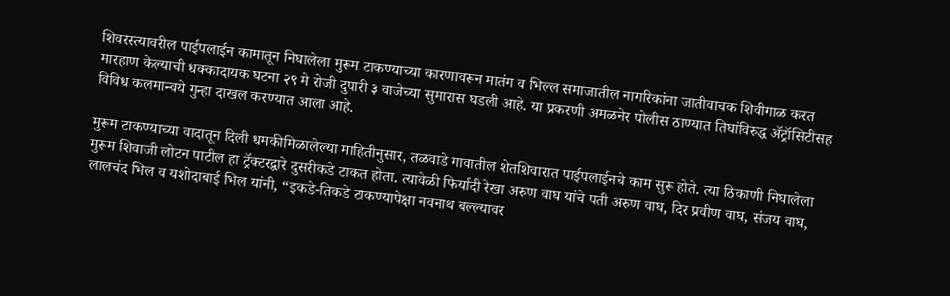शिवरस्त्यावरील पाईपलाईन कामातून निघालेला मुरूम टाकण्याच्या कारणावरून मातंग व भिल्ल समाजातील नागरिकांना जातीवाचक शिवीगाळ करत मारहाण केल्याची धक्कादायक घटना २९ मे रोजी दुपारी ३ वाजेच्या सुमारास घडली आहे. या प्रकरणी अमळनेर पोलीस ठाण्यात तिघांविरुद्ध ॲट्रॉसिटीसह विविध कलमान्वये गुन्हा दाखल करण्यात आला आहे.

मुरूम टाकण्याच्या वादातून दिली धमकीमिळालेल्या माहितीनुसार, तळवाडे गावातील शेतशिवारात पाईपलाईनचे काम सुरू होते. त्या ठिकाणी निघालेला मुरूम शिवाजी लोटन पाटील हा ट्रॅक्टरद्वारे दुसरीकडे टाकत होता. त्यावेळी फिर्यादी रेखा अरुण वाघ यांचे पती अरुण वाघ, दिर प्रवीण वाघ, संजय वाघ, लालचंद भिल व यशोदाबाई भिल यांनी, “इकडे-तिकडे टाकण्यापेक्षा नवनाथ बल्ल्यावर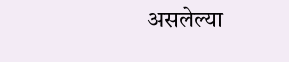असलेल्या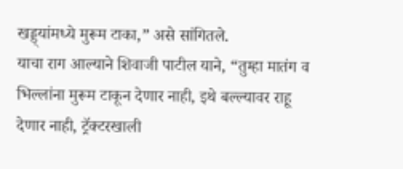खड्ड्यांमध्ये मुरूम टाका,” असे सांगितले.
याचा राग आल्याने शिवाजी पाटील याने, “तुम्हा मातंग व भिल्लांना मुरूम टाकून देणार नाही, इथे बल्ल्यावर राहू देणार नाही, ट्रॅक्टरखाली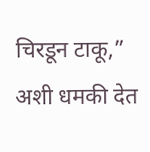चिरडून टाकू,” अशी धमकी देत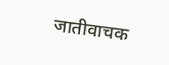जातीवाचक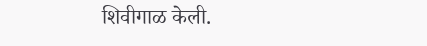शिवीगाळ केली.